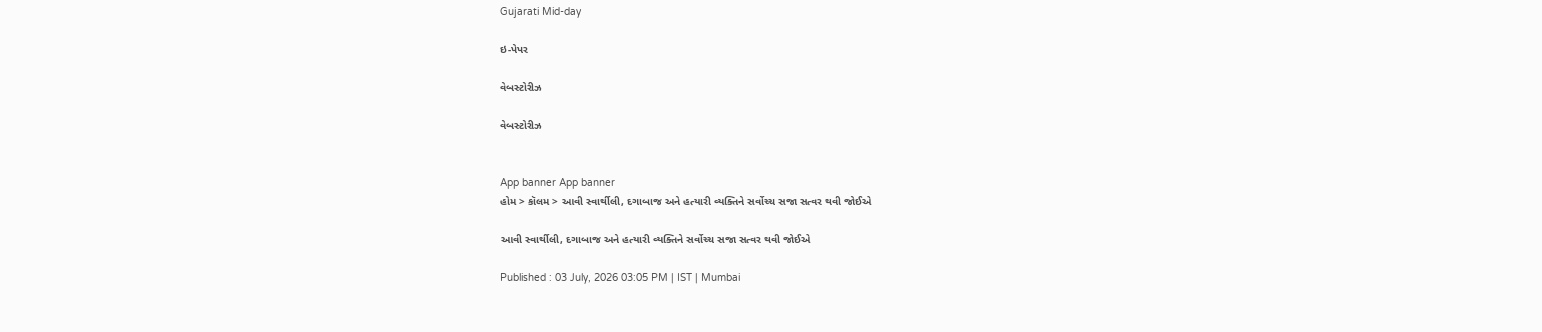Gujarati Mid-day

ઇ-પેપર

વેબસ્ટોરીઝ

વેબસ્ટોરીઝ


App banner App banner
હોમ > કૉલમ > આવી સ્વાર્થીલી, દગાબાજ અને હત્યારી વ્યક્તિને સર્વોચ્ચ સજા સત્વર થવી જોઈએ

આવી સ્વાર્થીલી, દગાબાજ અને હત્યારી વ્યક્તિને સર્વોચ્ચ સજા સત્વર થવી જોઈએ

Published : 03 July, 2026 03:05 PM | IST | Mumbai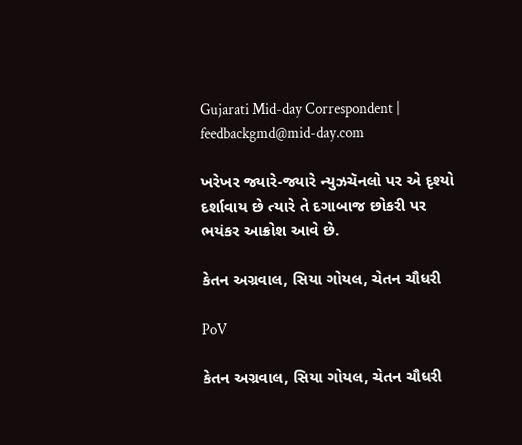Gujarati Mid-day Correspondent | feedbackgmd@mid-day.com

ખરેખર જ્યારે-જ્યારે ન્યુઝચૅનલો પર એ દૃશ્યો દર્શાવાય છે ત્યારે તે દગાબાજ છોકરી પર ભયંકર આક્રોશ આવે છે.

કેતન અગ્રવાલ, સિયા ગોયલ, ચેતન ચૌધરી

PoV

કેતન અગ્રવાલ, સિયા ગોયલ, ચેતન ચૌધરી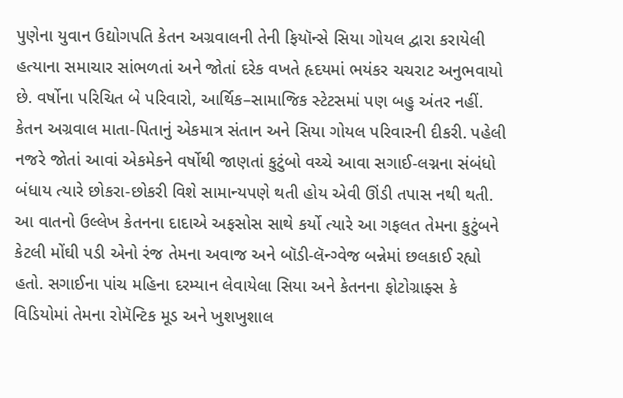પુણેના યુવાન ઉદ્યોગપતિ કેતન અગ્રવાલની તેની ફિયૉન્સે સિયા ગોયલ દ્વારા કરાયેલી હત્યાના સમાચાર સાંભળતાં અને જોતાં દરેક વખતે હૃદયમાં ભયંકર ચચરાટ અનુભવાયો છે. વર્ષોના પરિચિત બે પરિવારો, આર્થિક–સામાજિક સ્ટેટસમાં પણ બહુ અંતર નહીં. કેતન અગ્રવાલ માતા-પિતાનું એકમાત્ર સંતાન અને સિયા ગોયલ પરિવારની દીકરી. પહેલી નજરે જોતાં આવાં એકમેકને વર્ષોથી જાણતાં કુટુંબો વચ્ચે આવા સગાઈ-લગ્નના સંબંધો બંધાય ત્યારે છોકરા-છોકરી વિશે સામાન્યપણે થતી હોય એવી ઊંડી તપાસ નથી થતી. આ વાતનો ઉલ્લેખ કેતનના દાદાએ અફસોસ સાથે કર્યો ત્યારે આ ગફલત તેમના કુટુંબને કેટલી મોંઘી પડી એનો રંજ તેમના અવાજ અને બૉડી-લૅન્ગ્વેજ બન્નેમાં છલકાઈ રહ્યો હતો. સગાઈના પાંચ મહિના દરમ્યાન લેવાયેલા સિયા અને કેતનના ફોટોગ્રાફ્સ કે વિડિયોમાં તેમના રોમૅન્ટિક મૂડ અને ખુશખુશાલ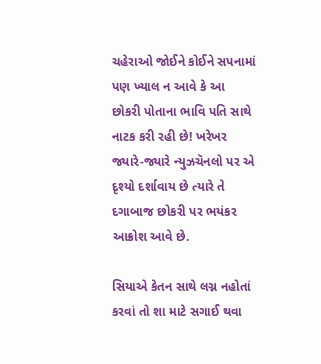ચહેરાઓ જોઈને કોઈને સપનામાં પણ ખ્યાલ ન આવે કે આ છોકરી પોતાના ભાવિ પતિ સાથે નાટક કરી રહી છે! ખરેખર જ્યારે-જ્યારે ન્યુઝચૅનલો પર એ દૃશ્યો દર્શાવાય છે ત્યારે તે દગાબાજ છોકરી પર ભયંકર આક્રોશ આવે છે.

સિયાએ કેતન સાથે લગ્ન નહોતાં કરવાં તો શા માટે સગાઈ થવા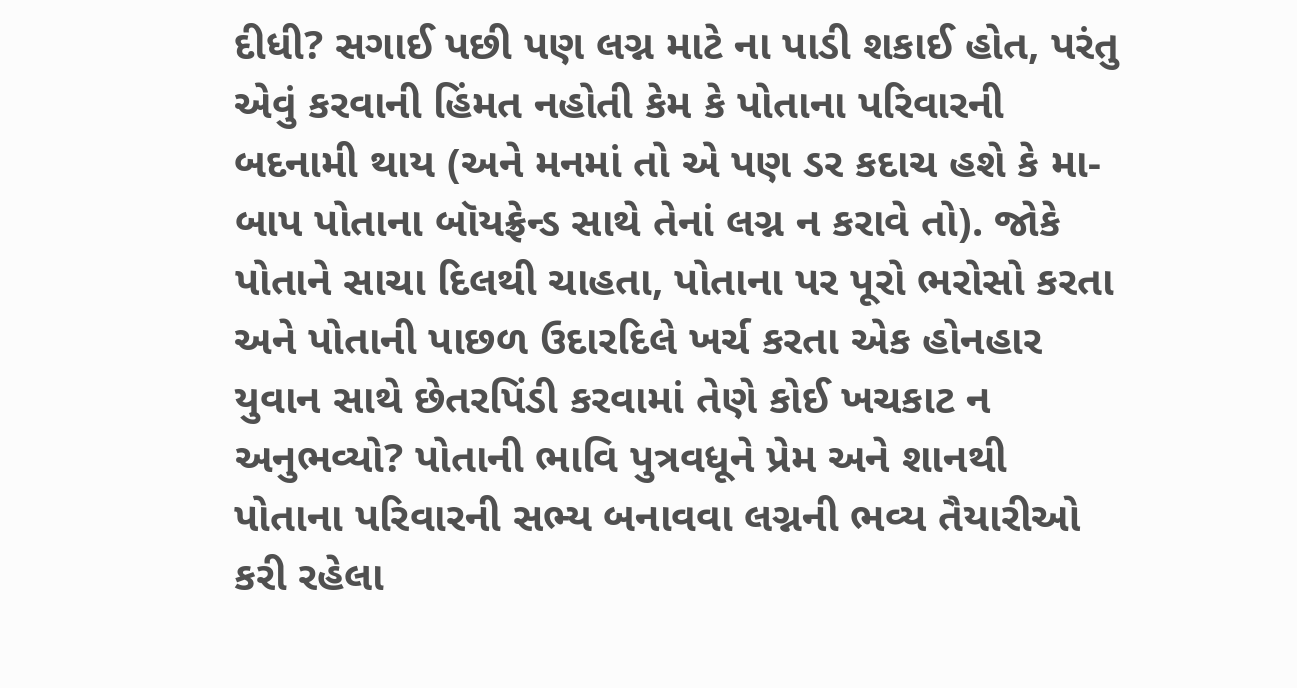દીધી? સગાઈ પછી પણ લગ્ન માટે ના પાડી શકાઈ હોત, પરંતુ એવું કરવાની હિંમત નહોતી કેમ કે પોતાના પરિવારની બદનામી થાય (અને મનમાં તો એ પણ ડર કદાચ હશે કે મા-બાપ પોતાના બૉયફ્રેન્ડ સાથે તેનાં લગ્ન ન કરાવે તો). જોકે પોતાને સાચા દિલથી ચાહતા, પોતાના પર પૂરો ભરોસો કરતા અને પોતાની પાછળ ઉદારદિલે ખર્ચ કરતા એક હોનહાર યુવાન સાથે છેતરપિંડી કરવામાં તેણે કોઈ ખચકાટ ન અનુભવ્યો? પોતાની ભાવિ પુત્રવધૂને પ્રેમ અને શાનથી પોતાના પરિવારની સભ્ય બનાવવા લગ્નની ભવ્ય તૈયારીઓ કરી રહેલા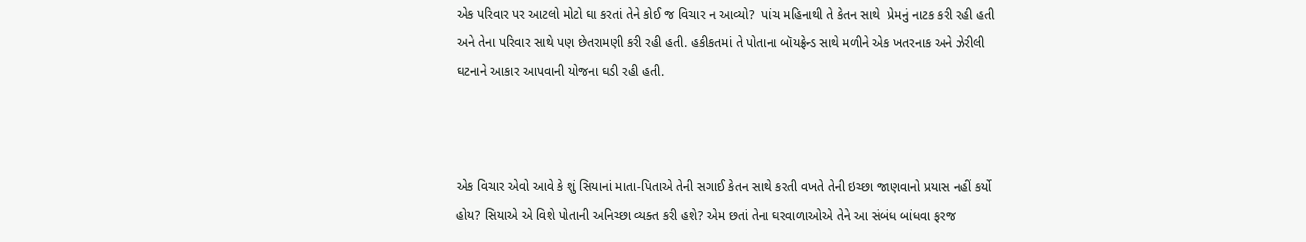એક પરિવાર પર આટલો મોટો ઘા કરતાં તેને કોઈ જ વિચાર ન આવ્યો?  પાંચ મહિનાથી તે કેતન સાથે  પ્રેમનું નાટક કરી રહી હતી અને તેના પરિવાર સાથે પણ છેતરામણી કરી રહી હતી. હકીકતમાં તે પોતાના બૉયફ્રેન્ડ સાથે મળીને એક ખતરનાક અને ઝેરીલી ઘટનાને આકાર આપવાની યોજના ઘડી રહી હતી.



એક વિચાર એવો આવે કે શું સિયાનાં માતા-પિતાએ તેની સગાઈ કેતન સાથે કરતી વખતે તેની ઇચ્છા જાણવાનો પ્રયાસ નહીં કર્યો હોય? સિયાએ એ વિશે પોતાની અનિચ્છા વ્યક્ત કરી હશે? એમ છતાં તેના ઘરવાળાઓએ તેને આ સંબંધ બાંધવા ફરજ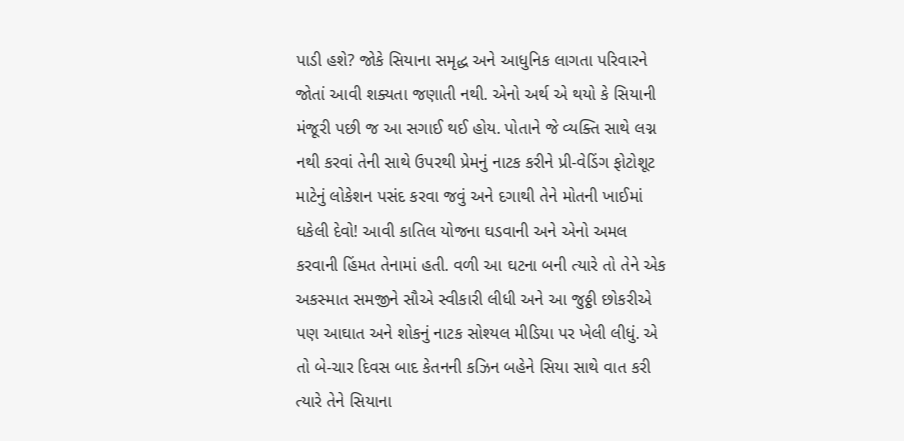પાડી હશે? જોકે સિયાના સમૃદ્ધ અને આધુનિક લાગતા પરિવારને જોતાં આવી શક્યતા જણાતી નથી. એનો અર્થ એ થયો કે સિયાની મંજૂરી પછી જ આ સગાઈ થઈ હોય. પોતાને જે વ્યક્તિ સાથે લગ્ન નથી કરવાં તેની સાથે ઉપરથી પ્રેમનું નાટક કરીને પ્રી-વેડિંગ ફોટોશૂટ માટેનું લોકેશન પસંદ કરવા જવું અને દગાથી તેને મોતની ખાઈમાં ધકેલી દેવો! આવી કાતિલ યોજના ઘડવાની અને એનો અમલ કરવાની હિંમત તેનામાં હતી. વળી આ ઘટના બની ત્યારે તો તેને એક અકસ્માત સમજીને સૌએ સ્વીકારી લીધી અને આ જુઠ્ઠી છોકરીએ પણ આઘાત અને શોકનું નાટક સોશ્યલ મીડિયા પર ખેલી લીધું. એ તો બે-ચાર દિવસ બાદ કેતનની કઝિન બહેને સિયા સાથે વાત કરી ત્યારે તેને સિયાના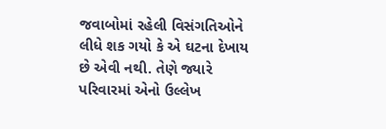જવાબોમાં રહેલી વિસંગતિઓને લીધે શક ગયો કે એ ઘટના દેખાય છે એવી નથી. તેણે જ્યારે પરિવારમાં એનો ઉલ્લેખ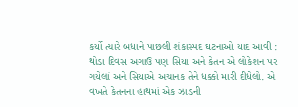કર્યો ત્યારે બધાને પાછલી શંકાસ્પદ ઘટનાઓ યાદ આવી : થોડા દિવસ અગાઉ પણ સિયા અને કેતન એ લોકેશન પર ગયેલાં અને સિયાએ અચાનક તેને ધક્કો મારી દીધેલો. એ વખતે કેતનના હાથમાં એક ઝાડની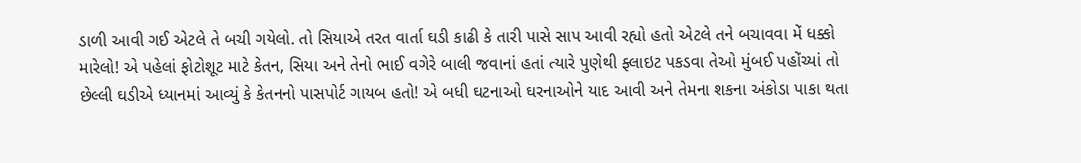ડાળી આવી ગઈ એટલે તે બચી ગયેલો. તો સિયાએ તરત વાર્તા ઘડી કાઢી કે તારી પાસે સાપ આવી રહ્યો હતો એટલે તને બચાવવા મેં ધક્કો મારેલો! એ પહેલાં ફોટોશૂટ માટે કેતન, સિયા અને તેનો ભાઈ વગેરે બાલી જવાનાં હતાં ત્યારે પુણેથી ફ્લાઇટ પકડવા તેઓ મુંબઈ પહોંચ્યાં તો છેલ્લી ઘડીએ ધ્યાનમાં આવ્યું કે કેતનનો પાસપોર્ટ ગાયબ હતો! એ બધી ઘટનાઓ ઘરનાઓને યાદ આવી અને તેમના શકના અંકોડા પાકા થતા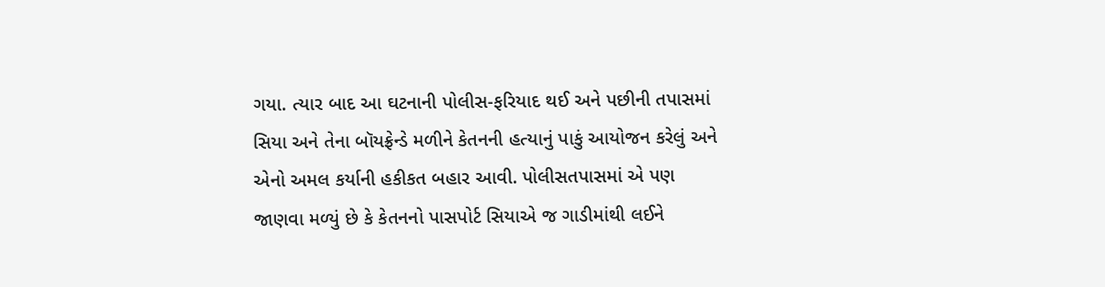ગયા. ત્યાર બાદ આ ઘટનાની પોલીસ-ફરિયાદ થઈ અને પછીની તપાસમાં સિયા અને તેના બૉયફ્રેન્ડે મળીને કેતનની હત્યાનું પાકું આયોજન કરેલું અને એનો અમલ કર્યાની હકીકત બહાર આવી. પોલીસતપાસમાં એ પણ જાણવા મળ્યું છે કે કેતનનો પાસપોર્ટ સિયાએ જ ગાડીમાંથી લઈને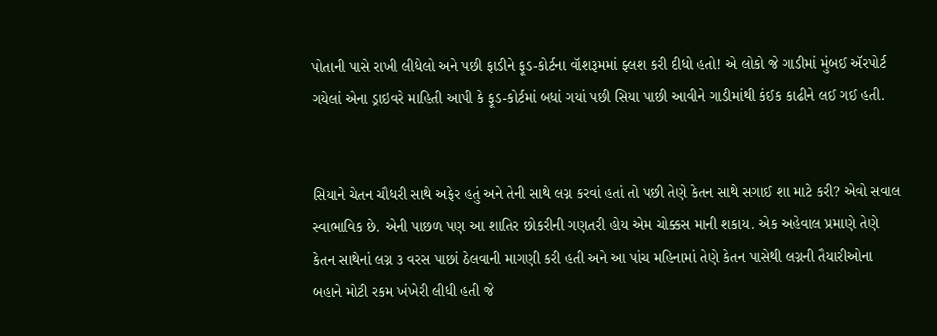પોતાની પાસે રાખી લીધેલો અને પછી ફાડીને ફૂડ-કોર્ટના વૉશરૂમમાં ફ્લશ કરી દીધો હતો! એ લોકો જે ગાડીમાં મુંબઈ ઍરપોર્ટ ગયેલાં એના ડ્રાઇવરે માહિતી આપી કે ફૂડ-કોર્ટમાં બધાં ગયાં પછી સિયા પાછી આવીને ગાડીમાંથી કંઈક કાઢીને લઈ ગઈ હતી.


સિયાને ચેતન ચૌધરી સાથે અફેર હતું અને તેની સાથે લગ્ન કરવાં હતાં તો પછી તેણે કેતન સાથે સગાઈ શા માટે કરી? એવો સવાલ સ્વાભાવિક છે. એની પાછળ પણ આ શાતિર છોકરીની ગણતરી હોય એમ ચોક્કસ માની શકાય. એક અહેવાલ પ્રમાણે તેણે કેતન સાથેનાં લગ્ન ૩ વરસ પાછાં ઠેલવાની માગણી કરી હતી અને આ પાંચ મહિનામાં તેણે કેતન પાસેથી લગ્નની તૈયારીઓના બહાને મોટી રકમ ખંખેરી લીધી હતી જે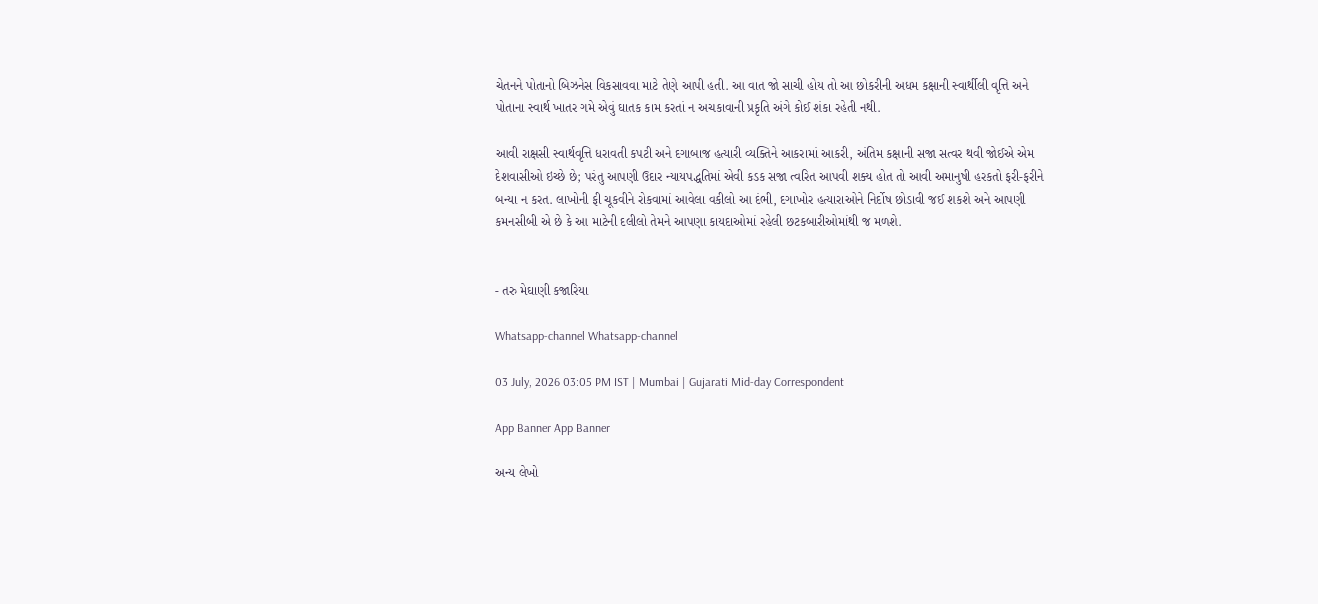ચેતનને પોતાનો બિઝનેસ વિકસાવવા માટે તેણે આપી હતી. આ વાત જો સાચી હોય તો આ છોકરીની અધમ કક્ષાની સ્વાર્થીલી વૃત્તિ અને પોતાના સ્વાર્થ ખાતર ગમે એવું ઘાતક કામ કરતાં ન અચકાવાની પ્રકૃતિ અંગે કોઈ શંકા રહેતી નથી.

આવી રાક્ષસી સ્વાર્થવૃત્તિ ધરાવતી કપટી અને દગાબાજ હત્યારી વ્યક્તિને આકરામાં આકરી, અંતિમ કક્ષાની સજા સત્વર થવી જોઈએ એમ દેશવાસીઓ ઇચ્છે છે; પરંતુ આપણી ઉદાર ન્યાયપદ્ધતિમાં એવી કડક સજા ત્વરિત આપવી શક્ય હોત તો આવી અમાનુષી હરકતો ફરી-ફરીને બન્યા ન કરત. લાખોની ફી ચૂકવીને રોકવામાં આવેલા વકીલો આ દંભી, દગાખોર હત્યારાઓને નિર્દોષ છોડાવી જઈ શકશે અને આપણી કમનસીબી એ છે કે આ માટેની દલીલો તેમને આપણા કાયદાઓમાં રહેલી છટકબારીઓમાંથી જ મળશે.


- તરુ મેઘાણી કજારિયા

Whatsapp-channel Whatsapp-channel

03 July, 2026 03:05 PM IST | Mumbai | Gujarati Mid-day Correspondent

App Banner App Banner

અન્ય લેખો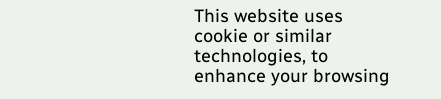This website uses cookie or similar technologies, to enhance your browsing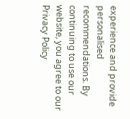experience and provide personalised recommendations. By continuing to use our website, you agree to our Privacy Policy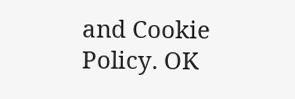and Cookie Policy. OK